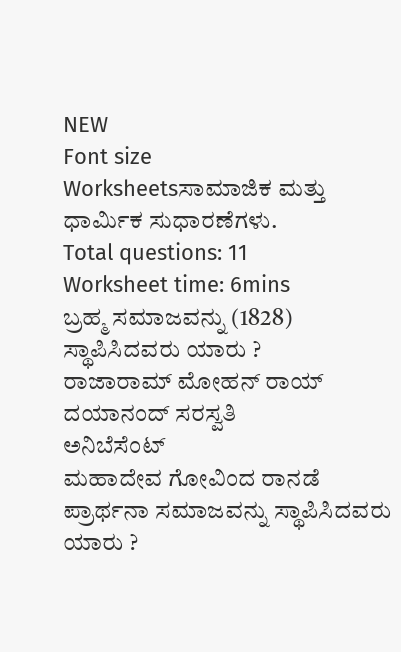NEW
Font size
Worksheetsಸಾಮಾಜಿಕ ಮತ್ತು ಧಾರ್ಮಿಕ ಸುಧಾರಣೆಗಳು.
Total questions: 11
Worksheet time: 6mins
ಬ್ರಹ್ಮ ಸಮಾಜವನ್ನು (1828) ಸ್ಥಾಪಿಸಿದವರು ಯಾರು ?
ರಾಜಾರಾಮ್ ಮೋಹನ್ ರಾಯ್
ದಯಾನಂದ್ ಸರಸ್ವತಿ
ಅನಿಬೆಸೆಂಟ್
ಮಹಾದೇವ ಗೋವಿಂದ ರಾನಡೆ
ಪ್ರಾರ್ಥನಾ ಸಮಾಜವನ್ನು ಸ್ಥಾಪಿಸಿದವರು ಯಾರು ?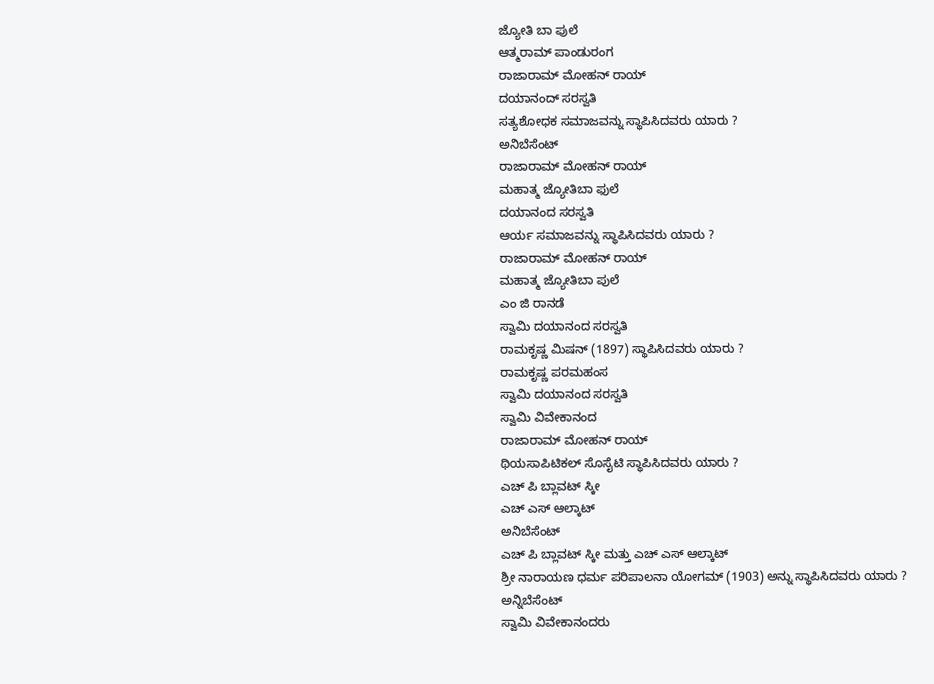ಜ್ಯೋತಿ ಬಾ ಪುಲೆ
ಆತ್ಮರಾಮ್ ಪಾಂಡುರಂಗ
ರಾಜಾರಾಮ್ ಮೋಹನ್ ರಾಯ್
ದಯಾನಂದ್ ಸರಸ್ವತಿ
ಸತ್ಯಶೋಧಕ ಸಮಾಜವನ್ನು ಸ್ಥಾಪಿಸಿದವರು ಯಾರು ?
ಅನಿಬೆಸೆಂಟ್
ರಾಜಾರಾಮ್ ಮೋಹನ್ ರಾಯ್
ಮಹಾತ್ಮ ಜ್ಯೋತಿಬಾ ಫುಲೆ
ದಯಾನಂದ ಸರಸ್ವತಿ
ಆರ್ಯ ಸಮಾಜವನ್ನು ಸ್ಥಾಪಿಸಿದವರು ಯಾರು ?
ರಾಜಾರಾಮ್ ಮೋಹನ್ ರಾಯ್
ಮಹಾತ್ಮ ಜ್ಯೋತಿಬಾ ಪುಲೆ
ಎಂ ಜಿ ರಾನಡೆ
ಸ್ವಾಮಿ ದಯಾನಂದ ಸರಸ್ವತಿ
ರಾಮಕೃಷ್ಣ ಮಿಷನ್ (1897) ಸ್ಥಾಪಿಸಿದವರು ಯಾರು ?
ರಾಮಕೃಷ್ಣ ಪರಮಹಂಸ
ಸ್ವಾಮಿ ದಯಾನಂದ ಸರಸ್ವತಿ
ಸ್ವಾಮಿ ವಿವೇಕಾನಂದ
ರಾಜಾರಾಮ್ ಮೋಹನ್ ರಾಯ್
ಥಿಯಸಾಪಿಟಿಕಲ್ ಸೊಸೈಟಿ ಸ್ಥಾಪಿಸಿದವರು ಯಾರು ?
ಎಚ್ ಪಿ ಬ್ಲಾವಟ್ ಸ್ಕೀ
ಎಚ್ ಎಸ್ ಆಲ್ಕಾಟ್
ಅನಿಬೆಸೆಂಟ್
ಎಚ್ ಪಿ ಬ್ಲಾವಟ್ ಸ್ಕೀ ಮತ್ತು ಎಚ್ ಎಸ್ ಆಲ್ಕಾಟ್
ಶ್ರೀ ನಾರಾಯಣ ಧರ್ಮ ಪರಿಪಾಲನಾ ಯೋಗಮ್ (1903) ಅನ್ನು ಸ್ಥಾಪಿಸಿದವರು ಯಾರು ?
ಅನ್ನಿಬೆಸೆಂಟ್
ಸ್ವಾಮಿ ವಿವೇಕಾನಂದರು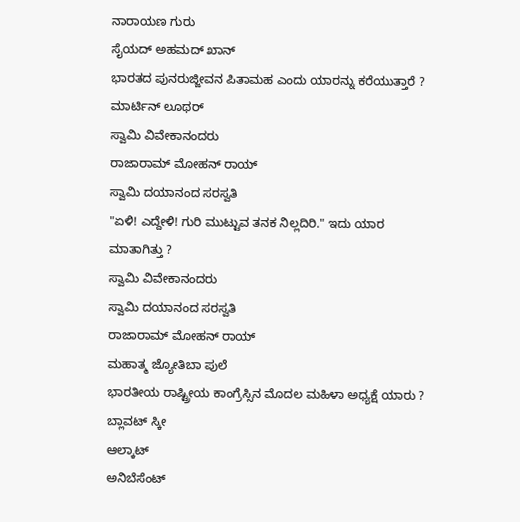ನಾರಾಯಣ ಗುರು
ಸೈಯದ್ ಅಹಮದ್ ಖಾನ್
ಭಾರತದ ಪುನರುಜ್ಜೀವನ ಪಿತಾಮಹ ಎಂದು ಯಾರನ್ನು ಕರೆಯುತ್ತಾರೆ ?
ಮಾರ್ಟಿನ್ ಲೂಥರ್
ಸ್ವಾಮಿ ವಿವೇಕಾನಂದರು
ರಾಜಾರಾಮ್ ಮೋಹನ್ ರಾಯ್
ಸ್ವಾಮಿ ದಯಾನಂದ ಸರಸ್ವತಿ
"ಏಳಿ! ಎದ್ದೇಳಿ! ಗುರಿ ಮುಟ್ಟುವ ತನಕ ನಿಲ್ಲದಿರಿ." ಇದು ಯಾರ ಮಾತಾಗಿತ್ತು ?
ಸ್ವಾಮಿ ವಿವೇಕಾನಂದರು
ಸ್ವಾಮಿ ದಯಾನಂದ ಸರಸ್ವತಿ
ರಾಜಾರಾಮ್ ಮೋಹನ್ ರಾಯ್
ಮಹಾತ್ಮ ಜ್ಯೋತಿಬಾ ಪುಲೆ
ಭಾರತೀಯ ರಾಷ್ಟ್ರೀಯ ಕಾಂಗ್ರೆಸ್ಸಿನ ಮೊದಲ ಮಹಿಳಾ ಅಧ್ಯಕ್ಷೆ ಯಾರು ?
ಬ್ಲಾವಟ್ ಸ್ಕೀ
ಆಲ್ಕಾಟ್
ಅನಿಬೆಸೆಂಟ್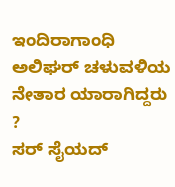ಇಂದಿರಾಗಾಂಧಿ
ಅಲಿಘರ್ ಚಳುವಳಿಯ ನೇತಾರ ಯಾರಾಗಿದ್ದರು ?
ಸರ್ ಸೈಯದ್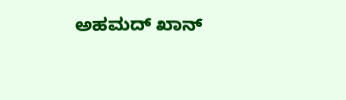ಅಹಮದ್ ಖಾನ್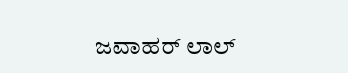ಜವಾಹರ್ ಲಾಲ್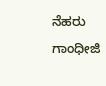ನೆಹರು
ಗಾಂಧೀಜಿ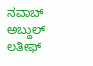ನವಾಬ್ ಅಬ್ದುಲ್ ಲತೀಫ್